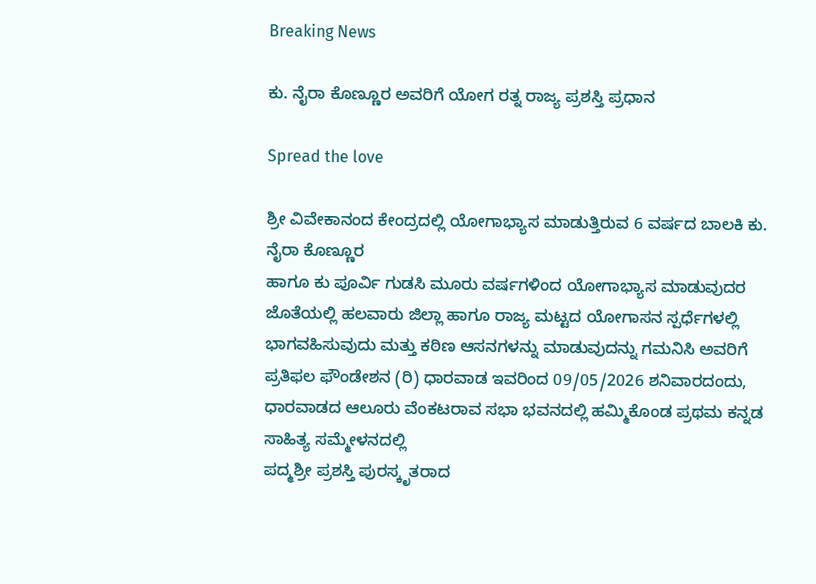Breaking News

ಕು. ನೈರಾ ಕೊಣ್ಣೂರ ಅವರಿಗೆ ಯೋಗ ರತ್ನ ರಾಜ್ಯ ಪ್ರಶಸ್ತಿ ಪ್ರಧಾನ

Spread the love

ಶ್ರೀ ವಿವೇಕಾನಂದ ಕೇಂದ್ರದಲ್ಲಿ ಯೋಗಾಭ್ಯಾಸ ಮಾಡುತ್ತಿರುವ 6 ವರ್ಷದ ಬಾಲಕಿ ಕು. ನೈರಾ ಕೊಣ್ಣೂರ
ಹಾಗೂ ಕು ಪೂರ್ವಿ ಗುಡಸಿ ಮೂರು ವರ್ಷಗಳಿಂದ ಯೋಗಾಭ್ಯಾಸ ಮಾಡುವುದರ ಜೊತೆಯಲ್ಲಿ ಹಲವಾರು ಜಿಲ್ಲಾ ಹಾಗೂ ರಾಜ್ಯ ಮಟ್ಟದ ಯೋಗಾಸನ ಸ್ಪರ್ಧೆಗಳಲ್ಲಿ ಭಾಗವಹಿಸುವುದು ಮತ್ತು ಕಠಿಣ ಆಸನಗಳನ್ನು ಮಾಡುವುದನ್ನು ಗಮನಿಸಿ ಅವರಿಗೆ ಪ್ರತಿಫಲ ಫೌಂಡೇಶನ (ರಿ) ಧಾರವಾಡ ಇವರಿಂದ 09/05/2026 ಶನಿವಾರದಂದು, ಧಾರವಾಡದ ಆಲೂರು ವೆಂಕಟರಾವ ಸಭಾ ಭವನದಲ್ಲಿ ಹಮ್ಮಿಕೊಂಡ ಪ್ರಥಮ ಕನ್ನಡ ಸಾಹಿತ್ಯ ಸಮ್ಮೇಳನದಲ್ಲಿ
ಪದ್ಮಶ್ರೀ ಪ್ರಶಸ್ತಿ ಪುರಸ್ಕೃತರಾದ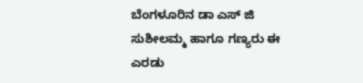ಬೆಂಗಳೂರಿನ ಡಾ ಎಸ್ ಜಿ ಸುಶೀಲಮ್ಮ ಹಾಗೂ ಗಣ್ಯರು ಈ ಎರಡು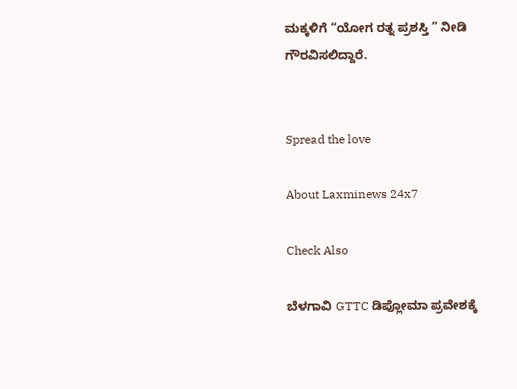ಮಕ್ಕಳಿಗೆ “ಯೋಗ ರತ್ನ ಪ್ರಶಸ್ತಿ ” ನೀಡಿ ಗೌರವಿಸಲಿದ್ದಾರೆ.


Spread the love

About Laxminews 24x7

Check Also

ಬೆಳಗಾವಿ GTTC ಡಿಪ್ಲೋಮಾ ಪ್ರವೇಶಕ್ಕೆ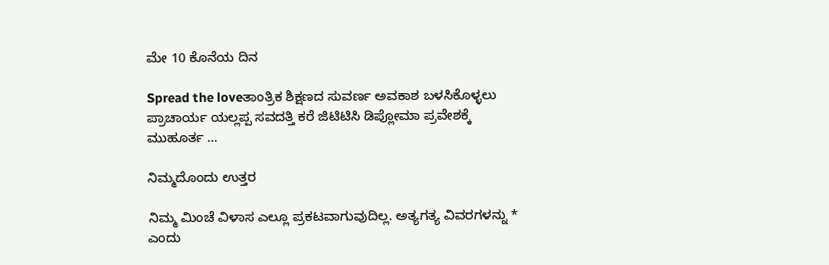ಮೇ 10 ಕೊನೆಯ ದಿನ

Spread the loveತಾಂತ್ರಿಕ ಶಿಕ್ಷಣದ ಸುವರ್ಣ ಅವಕಾಶ ಬಳಸಿಕೊಳ್ಳಲು ಪ್ರಾಚಾರ್ಯ ಯಲ್ಲಪ್ಪ ಸವದತ್ತಿ ಕರೆ ಜಿಟಿಟಿಸಿ ಡಿಪ್ಲೋಮಾ ಪ್ರವೇಶಕ್ಕೆ ಮುಹೂರ್ತ …

ನಿಮ್ಮದೊಂದು ಉತ್ತರ

ನಿಮ್ಮ ಮಿಂಚೆ ವಿಳಾಸ ಎಲ್ಲೂ ಪ್ರಕಟವಾಗುವುದಿಲ್ಲ. ಅತ್ಯಗತ್ಯ ವಿವರಗಳನ್ನು * ಎಂದು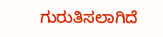ಗುರುತಿಸಲಾಗಿದೆ